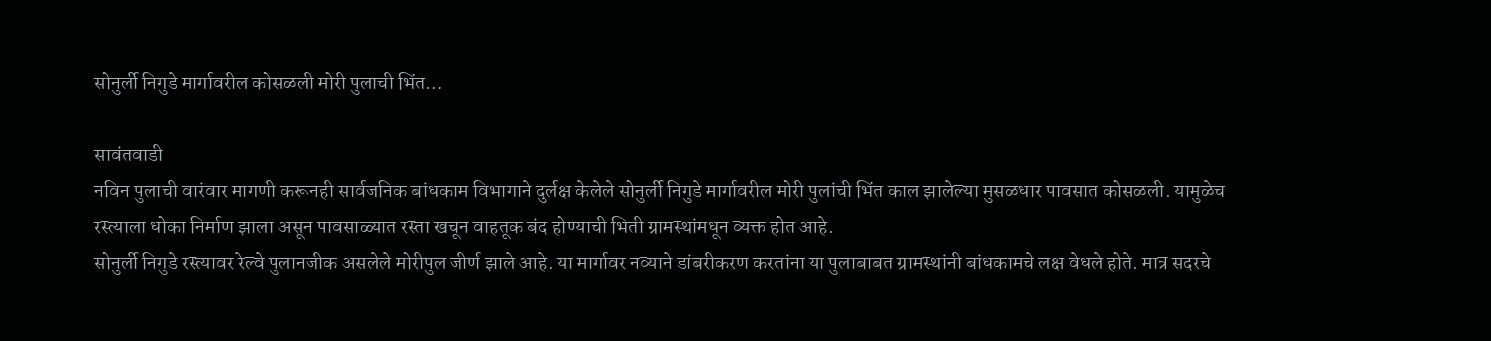सोनुर्ली निगुडे मार्गावरील कोसळली मोरी पुलाची भिंत…

सावंतवाडी
नविन पुलाची वारंवार मागणी करूनही सार्वजनिक बांधकाम विभागाने दुर्लक्ष केलेले सोनुर्ली निगुडे मार्गावरील मोरी पुलांची भिंत काल झालेल्या मुसळधार पावसात कोसळली. यामुळेच रस्त्याला धोका निर्माण झाला असून पावसाळ्यात रस्ता खचून वाहतूक बंद होण्याची भिती ग्रामस्थांमधून व्यक्त होत आहे.
सोनुर्ली निगुडे रस्त्यावर रेल्वे पुलानजीक असलेले मोरीपुल जीर्ण झाले आहे. या मार्गावर नव्याने डांबरीकरण करतांना या पुलाबाबत ग्रामस्थांनी बांधकामचे लक्ष वेधले होते. मात्र सदरचे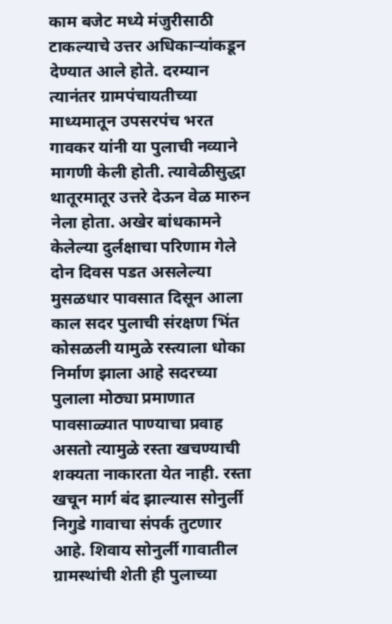काम बजेट मध्ये मंजुरीसाठी टाकल्याचे उत्तर अधिकाऱ्यांकडून देण्यात आले होते. दरम्यान त्यानंतर ग्रामपंचायतीच्या माध्यमातून उपसरपंच भरत गावकर यांनी या पुलाची नव्याने मागणी केली होती. त्यावेळीसुद्धा थातूरमातूर उत्तरे देऊन वेळ मारुन नेला होता. अखेर बांधकामने केलेल्या दुर्लक्षाचा परिणाम गेले दोन दिवस पडत असलेल्या मुसळधार पावसात दिसून आला काल सदर पुलाची संरक्षण भिंत कोसळली यामुळे रस्त्याला धोका निर्माण झाला आहे सदरच्या पुलाला मोठ्या प्रमाणात पावसाळ्यात पाण्याचा प्रवाह असतो त्यामुळे रस्ता खचण्याची शक्यता नाकारता येत नाही. रस्ता खचून मार्ग बंद झाल्यास सोनुर्ली निगुडे गावाचा संपर्क तुटणार आहे. शिवाय सोनुर्ली गावातील ग्रामस्थांची शेती ही पुलाच्या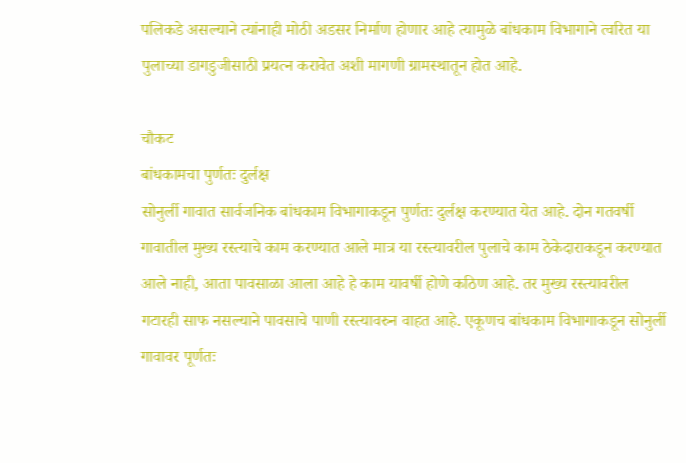पलिकडे असल्याने त्यांनाही मोठी अडसर निर्माण होणार आहे त्यामुळे बांधकाम विभागाने त्वरित या पुलाच्या डागडुजीसाठी प्रयत्न करावेत अशी मागणी ग्रामस्थातून होत आहे.

चौकट
बांधकामचा पुर्णतः दुर्लक्ष
सोनुर्ली गावात सार्वजनिक बांधकाम विभागाकडून पुर्णतः दुर्लक्ष करण्यात येत आहे. दोन गतवर्षी गावातील मुख्य रस्त्याचे काम करण्यात आले मात्र या रस्त्यावरील पुलाचे काम ठेकेदाराकडून करण्यात आले नाही, आता पावसाळा आला आहे हे काम यावर्षी होणे कठिण आहे. तर मुख्य रस्त्यावरील गटारही साफ नसल्याने पावसाचे पाणी रस्त्यावरुन वाहत आहे. एकूणच बांधकाम विभागाकडून सोनुर्ली गावावर पूर्णतः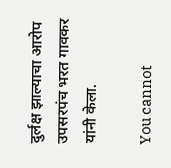दुर्लक्ष झाल्याचा आरोप उपसरपंच भरत गावकर यांनी केला.

You cannot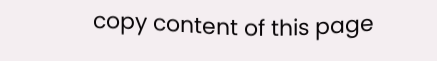copy content of this page